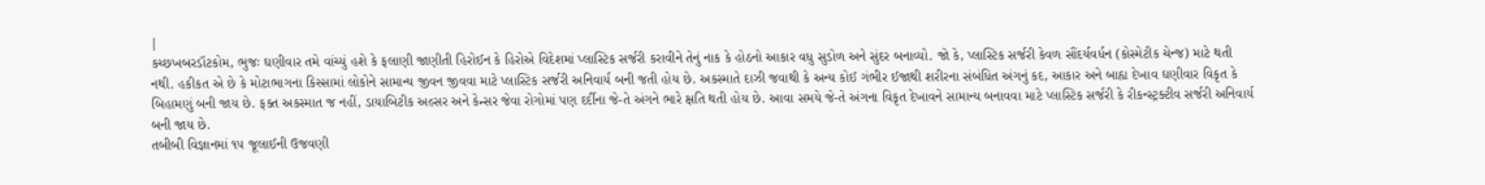|
કચ્છખબરડૉટકોમ, ભુજઃ ઘણીવાર તમે વાંચ્યું હશે કે ફલાણી જાણીતી હિરોઈન કે હિરોએ વિદેશમાં પ્લાસ્ટિક સર્જરી કરાવીને તેનું નાક કે હોઠનો આકાર વધુ સુડોળ અને સુંદર બનાવ્યો. જો કે, પ્લાસ્ટિક સર્જરી કેવળ સૌંદર્યવર્ધન (કોસ્મેટીક ચેન્જ) માટે થતી નથી. હકીકત એ છે કે મોટાભાગના કિસ્સામાં લોકોને સામાન્ય જીવન જીવવા માટે પ્લાસ્ટિક સર્જરી અનિવાર્ય બની જતી હોય છે. અકસ્માતે દાઝી જવાથી કે અન્ય કોઈ ગંભીર ઈજાથી શરીરના સંબંધિત અંગનું કદ, આકાર અને બાહ્ય દેખાવ ઘણીવાર વિકૃત કે બિહામણું બની જાય છે. ફક્ત અકસ્માત જ નહીં, ડાયાબિટીક અલ્સર અને કેન્સર જેવા રોગોમાં પણ દર્દીના જે-તે અંગને ભારે ક્ષતિ થતી હોય છે. આવા સમયે જે-તે અંગના વિકૃત દેખાવને સામાન્ય બનાવવા માટે પ્લાસ્ટિક સર્જરી કે રીકન્સ્ટ્રક્ટીવ સર્જરી અનિવાર્ય બની જાય છે.
તબીબી વિજ્ઞાનમાં ૧૫ જૂલાઈની ઉજવણી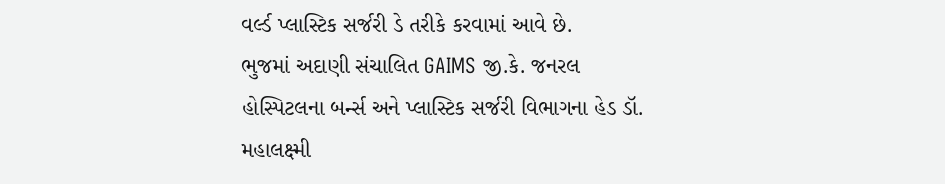વર્લ્ડ પ્લાસ્ટિક સર્જરી ડે તરીકે કરવામાં આવે છે.
ભુજમાં અદાણી સંચાલિત GAIMS જી.કે. જનરલ હોસ્પિટલના બર્ન્સ અને પ્લાસ્ટિક સર્જરી વિભાગના હેડ ડૉ. મહાલક્ષ્મી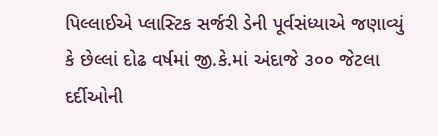પિલ્લાઈએ પ્લાસ્ટિક સર્જરી ડેની પૂર્વસંધ્યાએ જણાવ્યું કે છેલ્લાં દોઢ વર્ષમાં જી.કે.માં અંદાજે ૩૦૦ જેટલા દર્દીઓની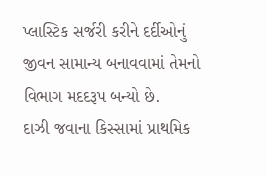પ્લાસ્ટિક સર્જરી કરીને દર્દીઓનું જીવન સામાન્ય બનાવવામાં તેમનો વિભાગ મદદરૂપ બન્યો છે.
દાઝી જવાના કિસ્સામાં પ્રાથમિક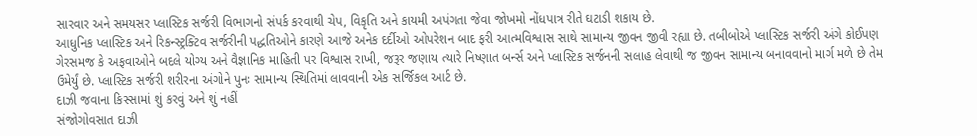સારવાર અને સમયસર પ્લાસ્ટિક સર્જરી વિભાગનો સંપર્ક કરવાથી ચેપ, વિકૃતિ અને કાયમી અપંગતા જેવા જોખમો નોંધપાત્ર રીતે ઘટાડી શકાય છે.
આધુનિક પ્લાસ્ટિક અને રિકન્સ્ટ્રક્ટિવ સર્જરીની પદ્ધતિઓને કારણે આજે અનેક દર્દીઓ ઓપરેશન બાદ ફરી આત્મવિશ્વાસ સાથે સામાન્ય જીવન જીવી રહ્યા છે. તબીબોએ પ્લાસ્ટિક સર્જરી અંગે કોઈપણ ગેરસમજ કે અફવાઓને બદલે યોગ્ય અને વૈજ્ઞાનિક માહિતી પર વિશ્વાસ રાખી, જરૂર જણાય ત્યારે નિષ્ણાત બર્ન્સ અને પ્લાસ્ટિક સર્જનની સલાહ લેવાથી જ જીવન સામાન્ય બનાવવાનો માર્ગ મળે છે તેમ ઉમેર્યું છે. પ્લાસ્ટિક સર્જરી શરીરના અંગોને પુનઃ સામાન્ય સ્થિતિમાં લાવવાની એક સર્જિકલ આર્ટ છે.
દાઝી જવાના કિસ્સામાં શું કરવું અને શું નહીં
સંજોગોવસાત દાઝી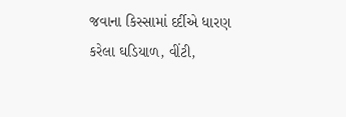જવાના કિસ્સામાં દર્દીએ ધારણ કરેલા ઘડિયાળ, વીંટી,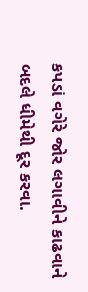કપડાં વગેરે જોર લગાવીને કાઢવાને બદલે ધીમેથી દૂર કરવા.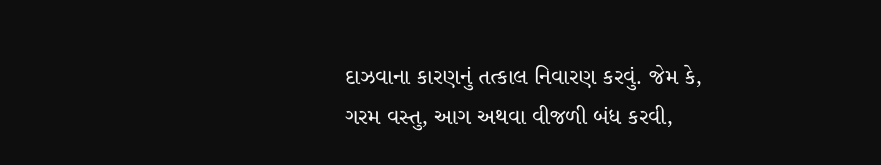દાઝવાના કારણનું તત્કાલ નિવારણ કરવું. જેમ કે, ગરમ વસ્તુ, આગ અથવા વીજળી બંધ કરવી,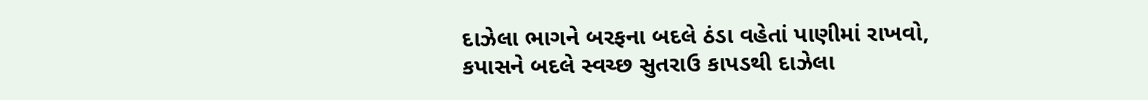દાઝેલા ભાગને બરફના બદલે ઠંડા વહેતાં પાણીમાં રાખવો, કપાસને બદલે સ્વચ્છ સુતરાઉ કાપડથી દાઝેલા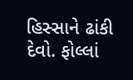હિસ્સાને ઢાંકી દેવો. ફોલ્લાં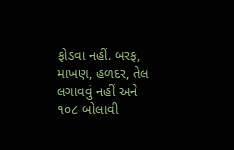ફોડવા નહીં. બરફ, માખણ, હળદર, તેલ લગાવવું નહીં અને ૧૦૮ બોલાવી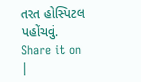તરત હોસ્પિટલ પહોંચવું.
Share it on
|